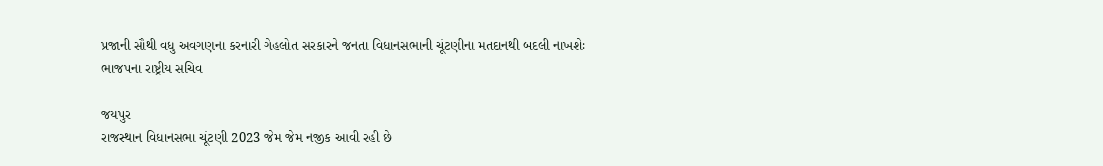પ્રજાની સૌથી વધુ અવગણના કરનારી ગેહલોત સરકારને જનતા વિધાનસભાની ચૂંટણીના મતદાનથી બદલી નાખશેઃ ભાજપના રાષ્ટ્રીય સચિવ

જયપુર
રાજસ્થાન વિધાનસભા ચૂંટણી 2023 જેમ જેમ નજીક આવી રહી છે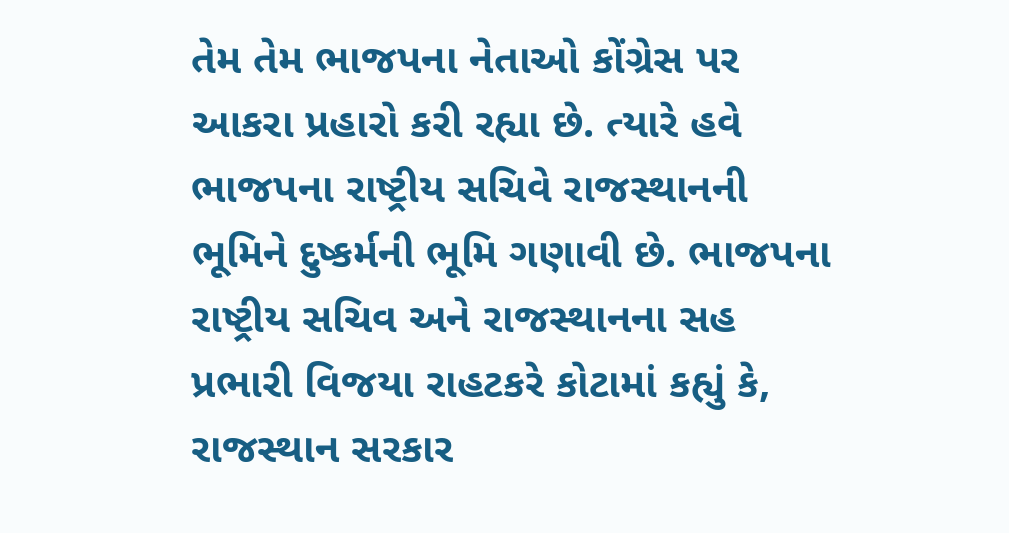તેમ તેમ ભાજપના નેતાઓ કોંગ્રેસ પર આકરા પ્રહારો કરી રહ્યા છે. ત્યારે હવે ભાજપના રાષ્ટ્રીય સચિવે રાજસ્થાનની ભૂમિને દુષ્કર્મની ભૂમિ ગણાવી છે. ભાજપના રાષ્ટ્રીય સચિવ અને રાજસ્થાનના સહ પ્રભારી વિજયા રાહટકરે કોટામાં કહ્યું કે, રાજસ્થાન સરકાર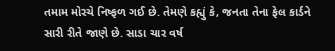તમામ મોરચે નિષ્ફળ ગઈ છે. તેમણે કહ્યું કે, જનતા તેના ફેલ કાર્ડને સારી રીતે જાણે છે. સાડા ચાર વર્ષ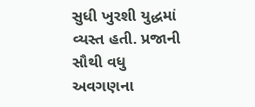સુધી ખુરશી યુદ્ધમાં વ્યસ્ત હતી. પ્રજાની સૌથી વધુ અવગણના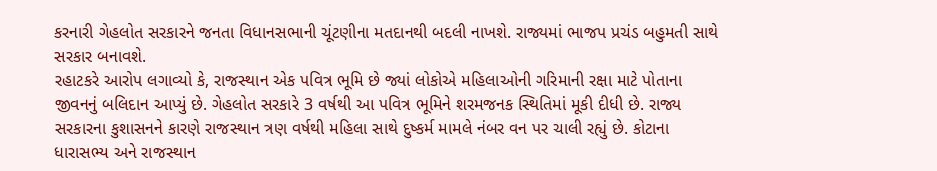કરનારી ગેહલોત સરકારને જનતા વિધાનસભાની ચૂંટણીના મતદાનથી બદલી નાખશે. રાજ્યમાં ભાજપ પ્રચંડ બહુમતી સાથે સરકાર બનાવશે.
રહાટકરે આરોપ લગાવ્યો કે, રાજસ્થાન એક પવિત્ર ભૂમિ છે જ્યાં લોકોએ મહિલાઓની ગરિમાની રક્ષા માટે પોતાના જીવનનું બલિદાન આપ્યું છે. ગેહલોત સરકારે 3 વર્ષથી આ પવિત્ર ભૂમિને શરમજનક સ્થિતિમાં મૂકી દીધી છે. રાજ્ય સરકારના કુશાસનને કારણે રાજસ્થાન ત્રણ વર્ષથી મહિલા સાથે દુષ્કર્મ મામલે નંબર વન પર ચાલી રહ્યું છે. કોટાના ધારાસભ્ય અને રાજસ્થાન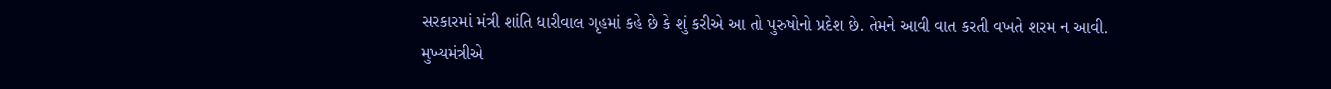સરકારમાં મંત્રી શાંતિ ધારીવાલ ગૃહમાં કહે છે કે શું કરીએ આ તો પુરુષોનો પ્રદેશ છે. તેમને આવી વાત કરતી વખતે શરમ ન આવી. મુખ્યમંત્રીએ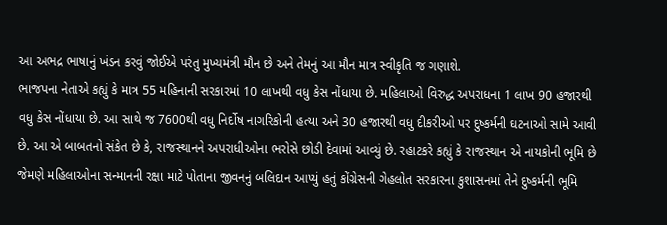આ અભદ્ર ભાષાનું ખંડન કરવું જોઈએ પરંતુ મુખ્યમંત્રી મૌન છે અને તેમનું આ મૌન માત્ર સ્વીકૃતિ જ ગણાશે.
ભાજપના નેતાએ કહ્યું કે માત્ર 55 મહિનાની સરકારમાં 10 લાખથી વધુ કેસ નોંધાયા છે. મહિલાઓ વિરુદ્ધ અપરાધના 1 લાખ 90 હજારથી વધુ કેસ નોંધાયા છે. આ સાથે જ 7600થી વધુ નિર્દોષ નાગરિકોની હત્યા અને 30 હજારથી વધુ દીકરીઓ પર દુષ્કર્મની ઘટનાઓ સામે આવી છે. આ એ બાબતનો સંકેત છે કે, રાજસ્થાનને અપરાધીઓના ભરોસે છોડી દેવામાં આવ્યું છે. રહાટકરે કહ્યું કે રાજસ્થાન એ નાયકોની ભૂમિ છે જેમણે મહિલાઓના સન્માનની રક્ષા માટે પોતાના જીવનનું બલિદાન આપ્યું હતું કોંગ્રેસની ગેહલોત સરકારના કુશાસનમાં તેને દુષ્કર્મની ભૂમિ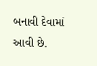બનાવી દેવામાં આવી છે.